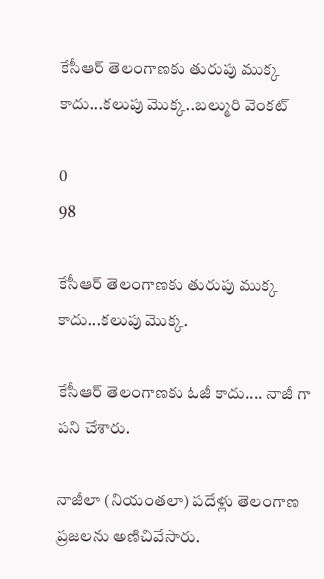కేసీఆర్ తెలంగాణకు తురుపు ముక్క కాదు...కలుపు మొక్క..బల్మురి వెంకట్

0
98

కేసీఆర్ తెలంగాణకు తురుపు ముక్క కాదు...కలుపు మొక్క.

కేసీఆర్ తెలంగాణకు ఓజీ కాదు.... నాజీ గా పని చేశారు.

నాజీలా (నియంతలా) పదేళ్లు తెలంగాణ ప్రజలను అణిచివేసారు.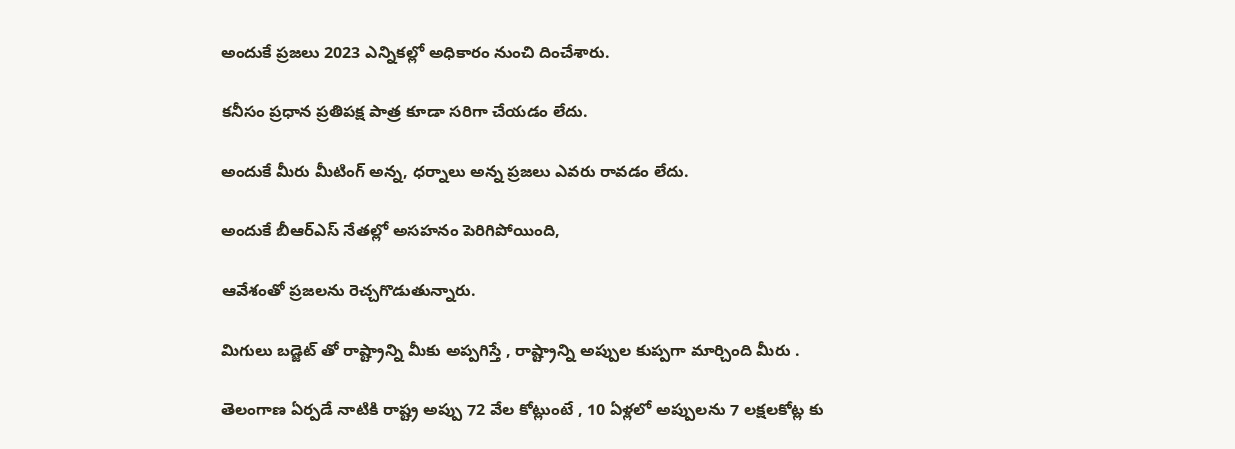అందుకే ప్రజలు 2023 ఎన్నికల్లో అధికారం నుంచి దించేశారు.

కనీసం ప్రధాన ప్రతిపక్ష పాత్ర కూడా సరిగా చేయడం లేదు.

అందుకే మీరు మీటింగ్ అన్న, ధర్నాలు అన్న ప్రజలు ఎవరు రావడం లేదు.

అందుకే బీఆర్ఎస్ నేతల్లో అసహనం పెరిగిపోయింది,

ఆవేశంతో ప్రజలను రెచ్చగొడుతున్నారు.

మిగులు బడ్జెట్ తో రాష్ట్రాన్ని మీకు అప్పగిస్తే , రాష్ట్రాన్ని అప్పుల కుప్పగా మార్చింది మీరు .

తెలంగాణ ఏర్పడే నాటికి రాష్ట్ర అప్పు 72 వేల కోట్లుంటే , 10 ఏళ్లలో అప్పులను 7 లక్షలకోట్ల కు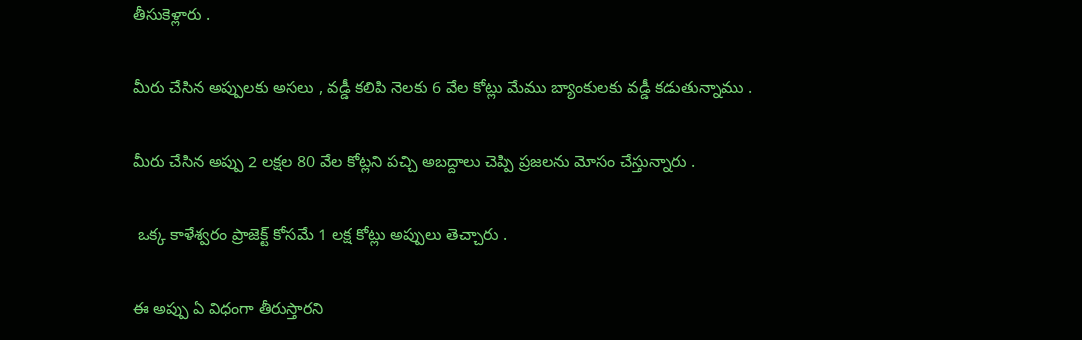తీసుకెళ్లారు .

మీరు చేసిన అప్పులకు అసలు , వడ్డీ కలిపి నెలకు 6 వేల కోట్లు మేము బ్యాంకులకు వడ్డీ కడుతున్నాము .

మీరు చేసిన అప్పు 2 లక్షల 80 వేల కోట్లని పచ్చి అబద్దాలు చెప్పి ప్రజలను మోసం చేస్తున్నారు .

 ఒక్క కాళేశ్వరం ప్రాజెక్ట్ కోసమే 1 లక్ష కోట్లు అప్పులు తెచ్చారు .

ఈ అప్పు ఏ విధంగా తీరుస్తారని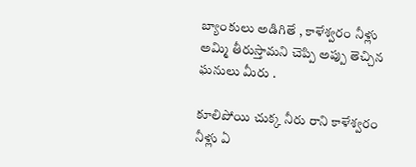బ్యాంకులు అడిగితే , కాళేశ్వరం నీళ్లు అమ్మి తీరుస్తామని చెప్పి అప్పు తెచ్చిన ఘనులు మీరు .

కూలిపోయి చుక్క నీరు రాని కాళేశ్వరం నీళ్లు ఏ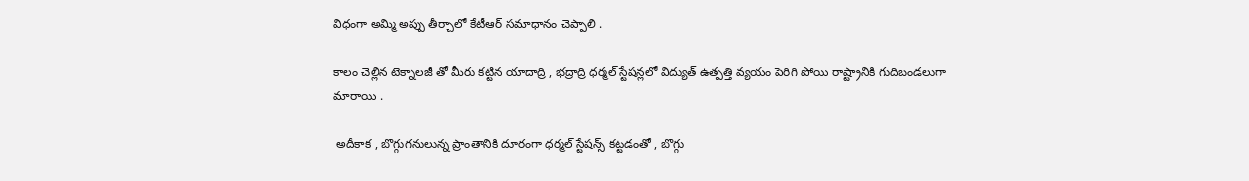విధంగా అమ్మి అప్పు తీర్చాలో కేటీఆర్ సమాధానం చెప్పాలి .

కాలం చెల్లిన టెక్నాలజీ తో మీరు కట్టిన యాదాద్రి , భద్రాద్రి ధర్మల్ స్టేషన్లలో విద్యుత్ ఉత్పత్తి వ్యయం పెరిగి పోయి రాష్ట్రానికి గుదిబండలుగా మారాయి .

 అదీకాక , బొగ్గుగనులున్న ప్రాంతానికి దూరంగా ధర్మల్ స్టేషన్స్ కట్టడంతో , బొగ్గు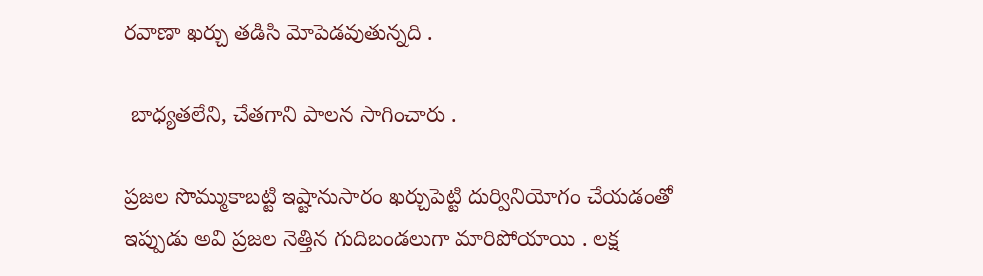రవాణా ఖర్చు తడిసి మోపెడవుతున్నది .

 బాధ్యతలేని, చేతగాని పాలన సాగించారు .

ప్రజల సొమ్ముకాబట్టి ఇష్టానుసారం ఖర్చుపెట్టి దుర్వినియోగం చేయడంతో ఇప్పుడు అవి ప్రజల నెత్తిన గుదిబండలుగా మారిపోయాయి . లక్ష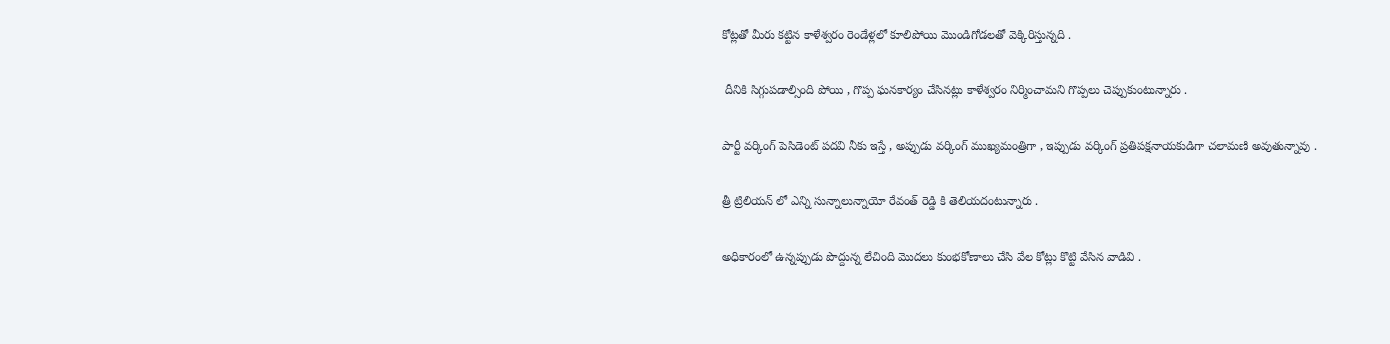కోట్లతో మీరు కట్టిన కాళేశ్వరం రెండేళ్లలో కూలిపోయి మొండిగోడలతో వెక్కిరిస్తున్నది .

 దీనికి సిగ్గుపడాల్సింది పోయి , గొప్ప ఘనకార్యం చేసినట్లు కాళేశ్వరం నిర్మించామని గొప్పలు చెప్పుకుంటున్నారు .

పార్టీ వర్కింగ్ పెసిడెంట్ పదవి నీకు ఇస్తే , అప్పుడు వర్కింగ్ ముఖ్యమంత్రిగా , ఇప్పుడు వర్కింగ్ ప్రతిపక్షనాయకుడిగా చలామణి అవుతున్నావు .

త్రీ ట్రిలియన్ లో ఎన్ని సున్నాలున్నాయో రేవంత్ రెడ్డి కి తెలియదంటున్నారు .

అధికారంలో ఉన్నప్పుడు పొద్దున్న లేచింది మొదలు కుంభకోణాలు చేసి వేల కోట్లు కొట్టి వేసిన వాడివి .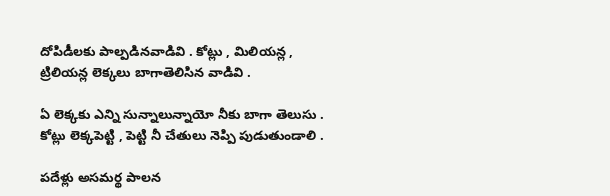దోపిడీలకు పాల్పడినవాడివి . కోట్లు , మిలియన్ల , ట్రిలియన్ల లెక్కలు బాగాతెలిసిన వాడివి .

ఏ లెక్కకు ఎన్ని సున్నాలున్నాయో నీకు బాగా తెలుసు . కోట్లు లెక్కపెట్టి , పెట్టి నీ చేతులు నెప్పి పుడుతుండాలి .

పదేళ్లు అసమర్థ పాలన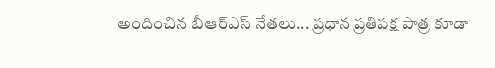అందించిన బీఆర్ఎస్ నేతలు... ప్రధాన ప్రతిపక్ష పాత్ర కూడా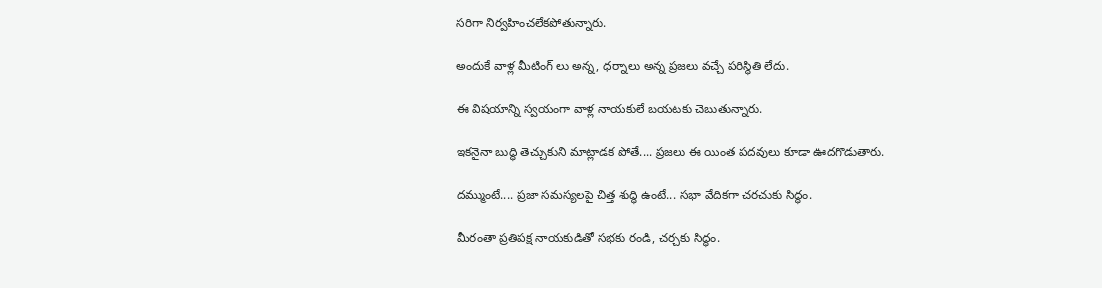సరిగా నిర్వహించలేకపోతున్నారు.

అందుకే వాళ్ల మీటింగ్ లు అన్న, ధర్నాలు అన్న ప్రజలు వచ్చే పరిస్థితి లేదు.

ఈ విషయాన్ని స్వయంగా వాళ్ల నాయకులే బయటకు చెబుతున్నారు.

ఇకనైనా బుద్ధి తెచ్చుకుని మాట్లాడక పోతే.... ప్రజలు ఈ యింత పదవులు కూడా ఊదగొడుతారు.

దమ్ముంటే.... ప్రజా సమస్యలపై చిత్త శుద్ధి ఉంటే... సభా వేదికగా చరచుకు సిద్ధం.

మీరంతా ప్రతిపక్ష నాయకుడితో సభకు రండి, చర్చకు సిద్ధం.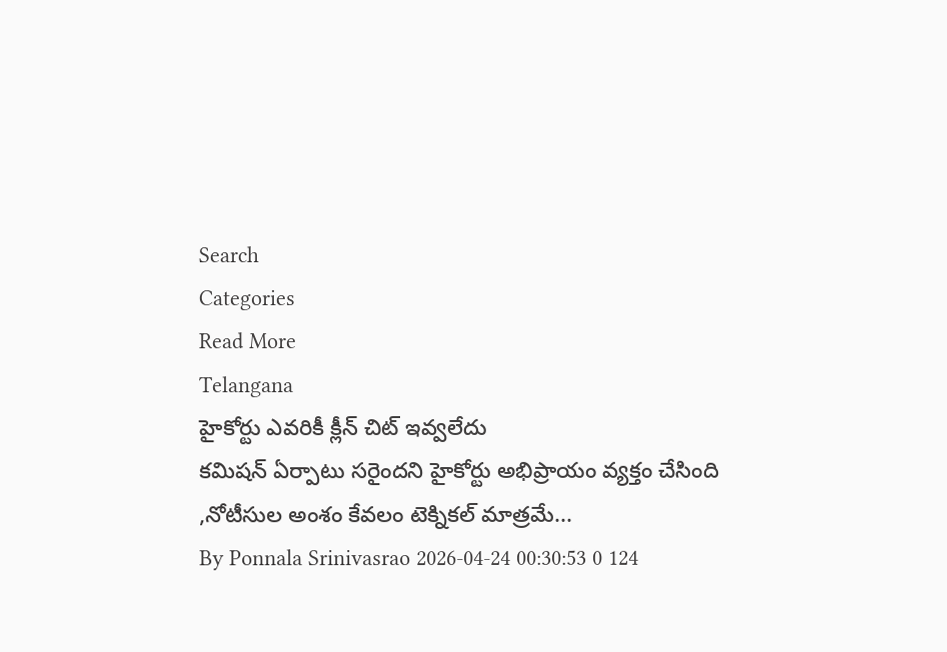Search
Categories
Read More
Telangana
హైకోర్టు ఎవరికీ క్లీన్ చిట్ ఇవ్వలేదు
కమిషన్ ఏర్పాటు సరైందని హైకోర్టు అభిప్రాయం వ్యక్తం చేసింది ,నోటీసుల అంశం కేవలం టెక్నికల్ మాత్రమే...
By Ponnala Srinivasrao 2026-04-24 00:30:53 0 124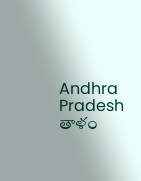Andhra Pradesh
తాళం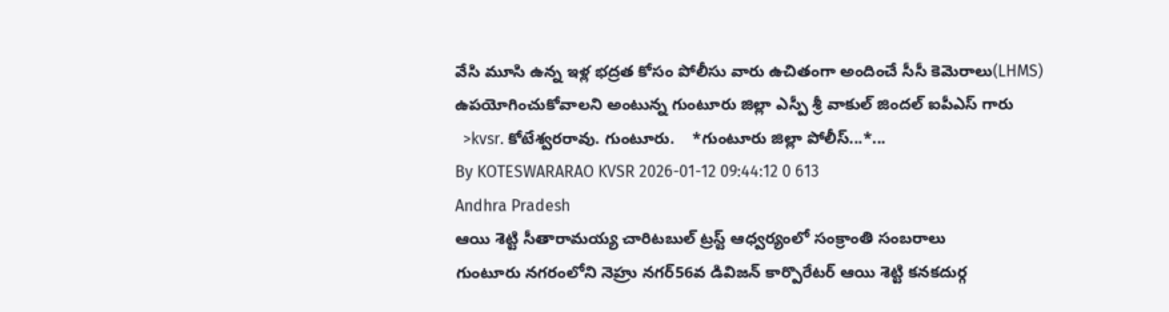వేసి మూసి ఉన్న ఇళ్ల భద్రత కోసం పోలీసు వారు ఉచితంగా అందించే సీసీ కెమెరాలు(LHMS) ఉపయోగించుకోవాలని అంటున్న గుంటూరు జిల్లా ఎస్పీ శ్రీ వాకుల్ జిందల్ ఐపీఎస్ గారు
  >kvsr. కోటేశ్వరరావు. గుంటూరు.    *గుంటూరు జిల్లా పోలీస్...*...
By KOTESWARARAO KVSR 2026-01-12 09:44:12 0 613
Andhra Pradesh
ఆయి శెట్టి సీతారామయ్య చారిటబుల్ ట్రస్ట్ ఆధ్వర్యంలో సంక్రాంతి సంబరాలు
గుంటూరు నగరంలోని నెహ్రు నగర్56వ డివిజన్ కార్పొరేటర్ ఆయి శెట్టి కనకదుర్గ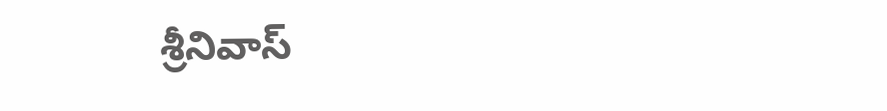శ్రీనివాస్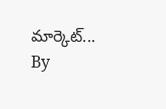మార్కెట్...
By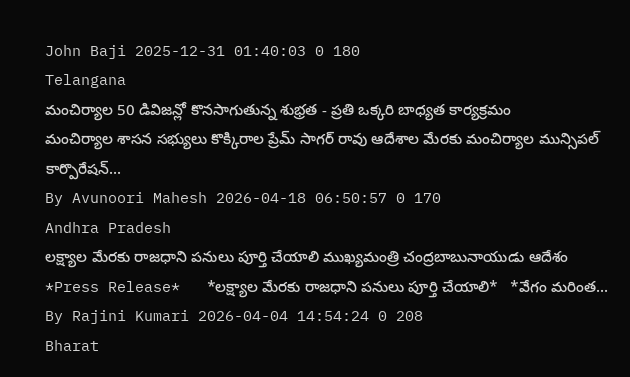John Baji 2025-12-31 01:40:03 0 180
Telangana
మంచిర్యాల 50 డివిజన్లో కొనసాగుతున్న శుభ్రత - ప్రతి ఒక్కరి బాధ్యత కార్యక్రమం
మంచిర్యాల శాసన సభ్యులు కొక్కిరాల ప్రేమ్ సాగర్ రావు ఆదేశాల మేరకు మంచిర్యాల మున్సిపల్ కార్పొరేషన్...
By Avunoori Mahesh 2026-04-18 06:50:57 0 170
Andhra Pradesh
లక్ష్యాల మేరకు రాజధాని పనులు పూర్తి చేయాలి ముఖ్యమంత్రి చంద్రబాబునాయుడు ఆదేశం
*Press Release*   *లక్ష్యాల మేరకు రాజధాని పనులు పూర్తి చేయాలి*   *వేగం మరింత...
By Rajini Kumari 2026-04-04 14:54:24 0 208
Bharat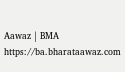Aawaz | BMA https://ba.bharataawaz.com